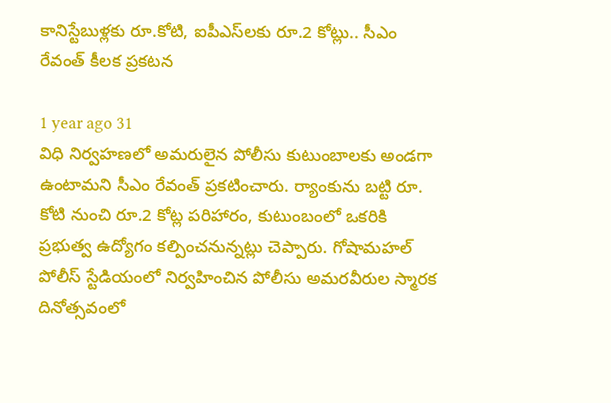కానిస్టేబుళ్లకు రూ.కోటి, ఐపీఎస్‌లకు రూ.2 కోట్లు.. సీఎం రేవంత్ కీలక ప్రకటన

1 year ago 31
విధి నిర్వహణలో అమరులైన పోలీసు కుటుంబాలకు అండగా ఉంటామని సీఎం రేవంత్ ప్రకటించారు. ర్యాంకును బట్టి రూ. కోటి నుంచి రూ.2 కోట్ల పరిహారం, కుటుంబంలో ఒకరికి ప్రభుత్వ ఉద్యోగం కల్పించనున్నట్లు చెప్పారు. గోషామహల్ పోలీస్ స్టేడియంలో నిర్వహించిన పోలీసు అమరవీరుల స్మారక దినోత్సవంలో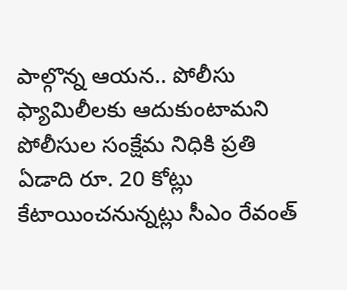పాల్గొన్న ఆయన.. పోలీసు ఫ్యామిలీలకు ఆదుకుంటామని పోలీసుల సంక్షేమ నిధికి ప్రతి ఏడాది రూ. 20 కోట్లు కేటాయించనున్నట్లు సీఎం రేవంత్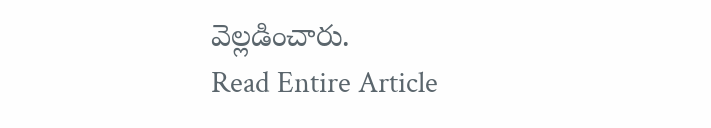వెల్లడించారు.
Read Entire Article